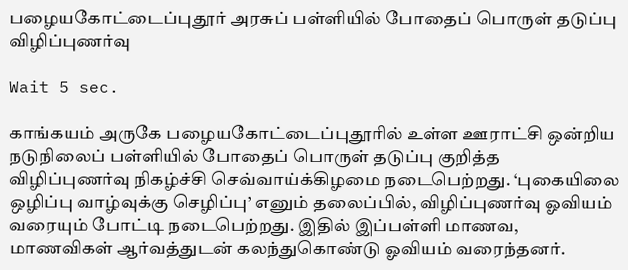பழையகோட்டைப்புதூர் அரசுப் பள்ளியில் போதைப் பொருள் தடுப்பு விழிப்புணர்வு

Wait 5 sec.

காங்கயம் அருகே பழையகோட்டைப்புதூரில் உள்ள ஊராட்சி ஒன்றிய நடுநிலைப் பள்ளியில் போதைப் பொருள் தடுப்பு குறித்த விழிப்புணர்வு நிகழ்ச்சி செவ்வாய்க்கிழமை நடைபெற்றது. ‘புகையிலை ஒழிப்பு வாழ்வுக்கு செழிப்பு’ எனும் தலைப்பில், விழிப்புணர்வு ஓவியம் வரையும் போட்டி நடைபெற்றது. இதில் இப்பள்ளி மாணவ, மாணவிகள் ஆர்வத்துடன் கலந்துகொண்டு ஓவியம் வரைந்தனர்.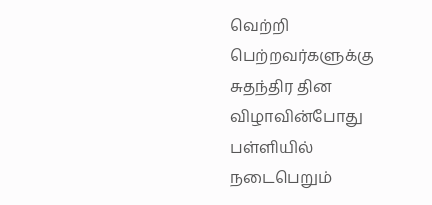வெற்றி பெற்றவர்களுக்கு சுதந்திர தின விழாவின்போது பள்ளியில் நடைபெறும்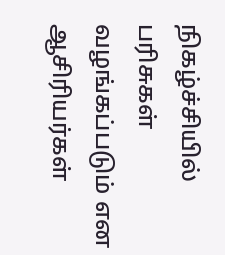நிகழ்ச்சியில் பரிசுகள் வழங்கப்படும் என ஆசிரியர்கள்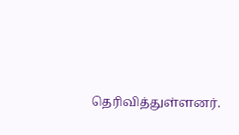தெரிவித்துள்ளனர்.